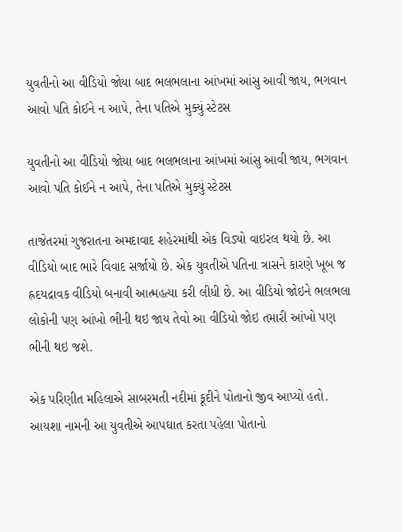યુવતીનો આ વીડિયો જોયા બાદ ભલભલાના આંખમાં આંસુ આવી જાય, ભગવાન આવો પતિ કોઈને ન આપે, તેના પતિએ મુક્યું સ્ટેટસ

યુવતીનો આ વીડિયો જોયા બાદ ભલભલાના આંખમાં આંસુ આવી જાય, ભગવાન આવો પતિ કોઈને ન આપે, તેના પતિએ મુક્યું સ્ટેટસ

તાજેતરમાં ગુજરાતના અમદાવાદ શહેરમાંથી એક વિડ્યો વાઇરલ થયો છે. આ વીડિયો બાદ ભારે વિવાદ સર્જાયો છે. એક યુવતીએ પતિના ત્રાસને કારણે ખૂબ જ હ્રદયદ્રાવક વીડિયો બનાવી આત્મહત્યા કરી લીધી છે. આ વીડિયો જોઇને ભલભલા લોકોની પણ આંખો ભીની થઇ જાય તેવો આ વીડિયો જોઇ તમારી આંખો પણ ભીની થઇ જશે.

એક પરિણીત મહિલાએ સાબરમતી નદીમાં કૂદીને પોતાનો જીવ આપ્યો હતો. આયશા નામની આ યુવતીએ આપઘાત કરતા પહેલા પોતાનો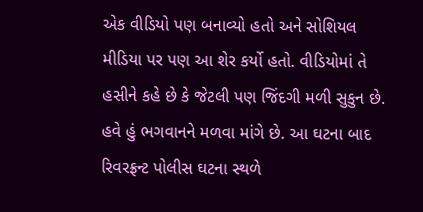એક વીડિયો પણ બનાવ્યો હતો અને સોશિયલ મીડિયા પર પણ આ શેર કર્યો હતો. વીડિયોમાં તે હસીને કહે છે કે જેટલી પણ જિંદગી મળી સુકુન છે. હવે હું ભગવાનને મળવા માંગે છે. આ ઘટના બાદ રિવરફ્રન્ટ પોલીસ ઘટના સ્થળે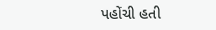પહોંચી હતી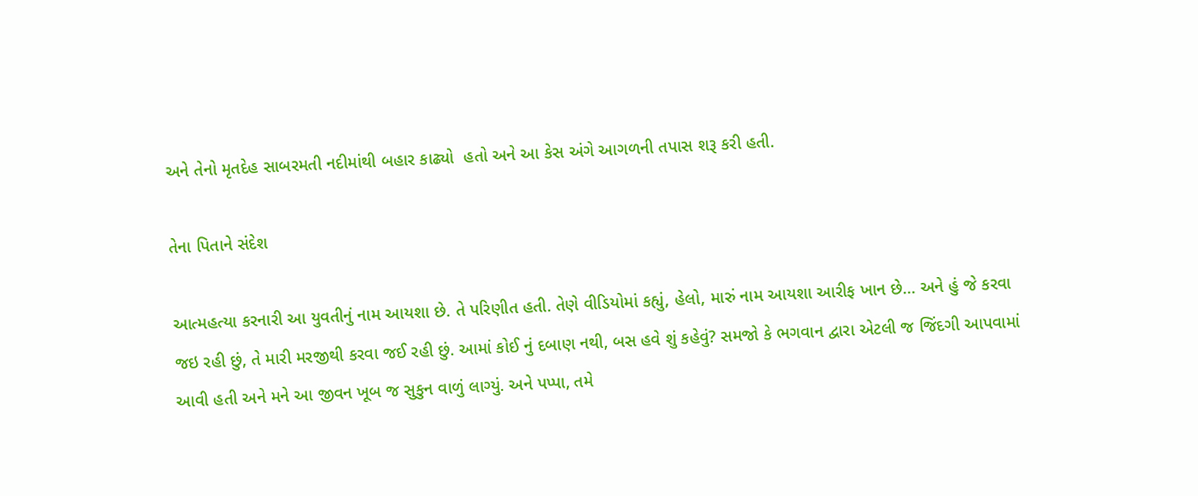અને તેનો મૃતદેહ સાબરમતી નદીમાંથી બહાર કાઢ્યો  હતો અને આ કેસ અંગે આગળની તપાસ શરૂ કરી હતી.

તેના પિતાને સંદેશ

આત્મહત્યા કરનારી આ યુવતીનું નામ આયશા છે. તે પરિણીત હતી. તેણે વીડિયોમાં કહ્યું, હેલો, મારું નામ આયશા આરીફ ખાન છે… અને હું જે કરવા જઇ રહી છું, તે મારી મરજીથી કરવા જઈ રહી છું. આમાં કોઈ નું દબાણ નથી, બસ હવે શું કહેવું? સમજો કે ભગવાન દ્વારા એટલી જ જિંદગી આપવામાં આવી હતી અને મને આ જીવન ખૂબ જ સુકુન વાળું લાગ્યું. અને પપ્પા, તમે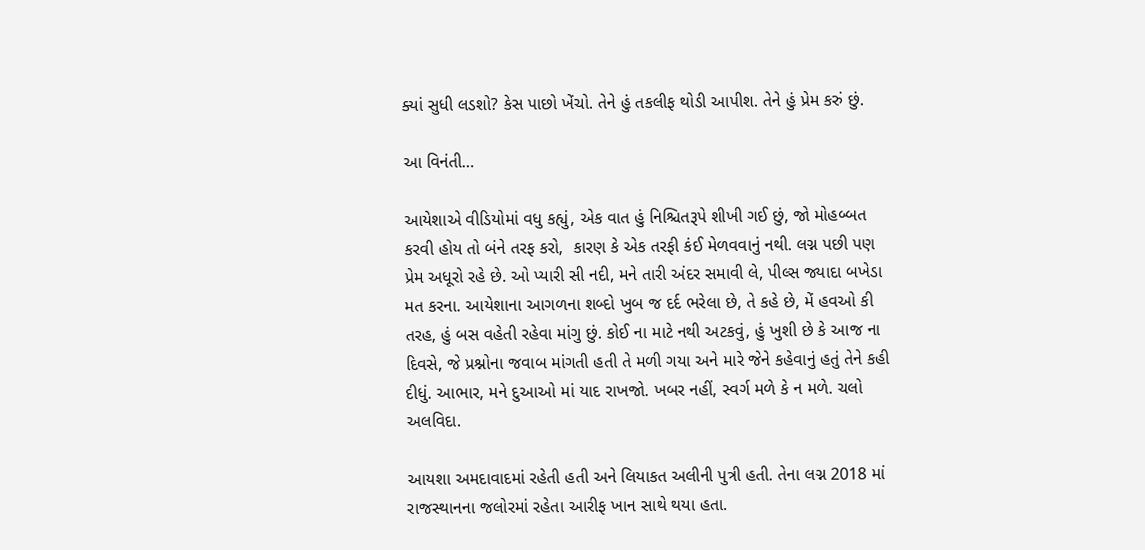ક્યાં સુધી લડશો? કેસ પાછો ખેંચો. તેને હું તકલીફ થોડી આપીશ. તેને હું પ્રેમ કરું છું.

આ વિનંતી…

આયેશાએ વીડિયોમાં વધુ કહ્યું, એક વાત હું નિશ્ચિતરૂપે શીખી ગઈ છું, જો મોહબ્બત કરવી હોય તો બંને તરફ કરો,  કારણ કે એક તરફી કંઈ મેળવવાનું નથી. લગ્ન પછી પણ પ્રેમ અધૂરો રહે છે. ઓ પ્યારી સી નદી, મને તારી અંદર સમાવી લે, પીલ્સ જ્યાદા બખેડા મત કરના. આયેશાના આગળના શબ્દો ખુબ જ દર્દ ભરેલા છે, તે કહે છે, મેં હવઓ કી તરહ, હું બસ વહેતી રહેવા માંગુ છું. કોઈ ના માટે નથી અટકવું, હું ખુશી છે કે આજ ના દિવસે, જે પ્રશ્નોના જવાબ માંગતી હતી તે મળી ગયા અને મારે જેને કહેવાનું હતું તેને કહી દીધું. આભાર, મને દુઆઓ માં યાદ રાખજો. ખબર નહીં, સ્વર્ગ મળે કે ન મળે. ચલો અલવિદા.

આયશા અમદાવાદમાં રહેતી હતી અને લિયાકત અલીની પુત્રી હતી. તેના લગ્ન 2018 માં રાજસ્થાનના જલોરમાં રહેતા આરીફ ખાન સાથે થયા હતા.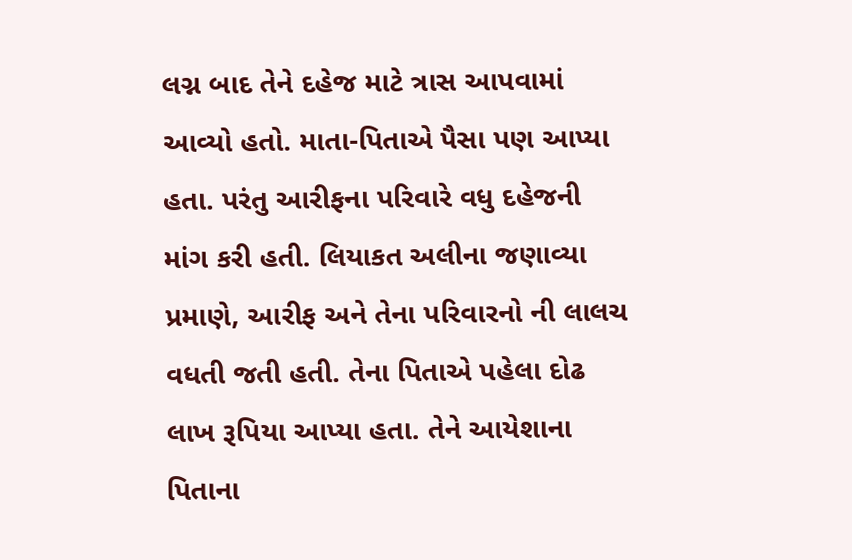લગ્ન બાદ તેને દહેજ માટે ત્રાસ આપવામાં આવ્યો હતો. માતા-પિતાએ પૈસા પણ આપ્યા હતા. પરંતુ આરીફના પરિવારે વધુ દહેજની માંગ કરી હતી. લિયાકત અલીના જણાવ્યા પ્રમાણે, આરીફ અને તેના પરિવારનો ની લાલચ વધતી જતી હતી. તેના પિતાએ પહેલા દોઢ લાખ રૂપિયા આપ્યા હતા. તેને આયેશાના પિતાના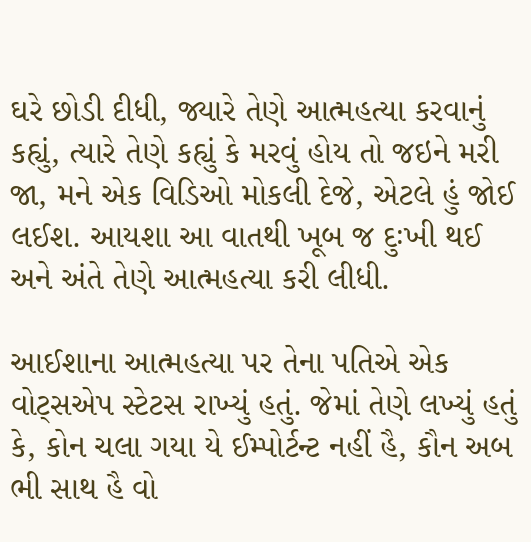ઘરે છોડી દીધી, જ્યારે તેણે આત્મહત્યા કરવાનું કહ્યું, ત્યારે તેણે કહ્યું કે મરવું હોય તો જઇને મરી જા, મને એક વિડિઓ મોકલી દેજે, એટલે હું જોઈ લઈશ. આયશા આ વાતથી ખૂબ જ દુઃખી થઈ અને અંતે તેણે આત્મહત્યા કરી લીધી.

આઈશાના આત્મહત્યા પર તેના પતિએ એક વોટ્સએપ સ્ટેટસ રાખ્યું હતું. જેમાં તેણે લખ્યું હતું કે, કોન ચલા ગયા યે ઈમ્પોર્ટન્ટ નહીં હૈ, કૌન અબ ભી સાથ હૈ વો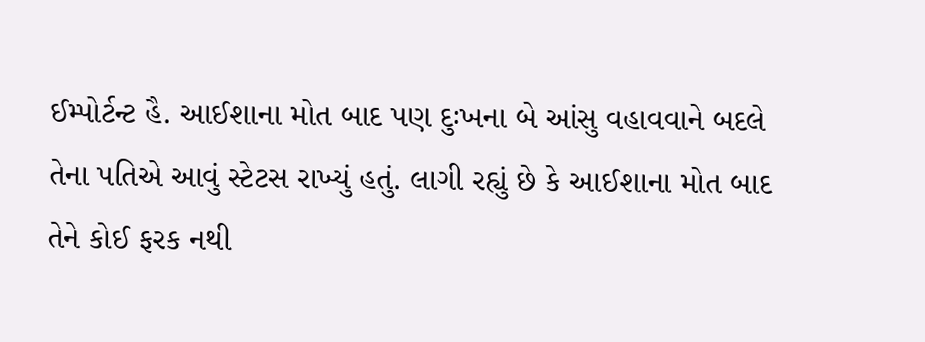ઈમ્પોર્ટન્ટ હૈ. આઈશાના મોત બાદ પણ દુઃખના બે આંસુ વહાવવાને બદલે તેના પતિએ આવું સ્ટેટસ રાખ્યું હતું. લાગી રહ્યું છે કે આઈશાના મોત બાદ તેને કોઈ ફરક નથી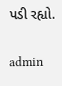પડી રહ્યો.

admin